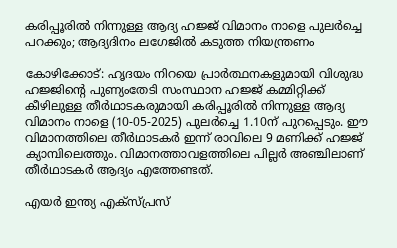കരിപ്പൂരിൽ നിന്നുള്ള ആദ്യ ഹജ്ജ് വിമാനം നാളെ പുലർച്ചെ പറക്കും; ആദ്യദിനം ലഗേജിൽ കടുത്ത നിയന്ത്രണം

കോഴിക്കോട്: ഹൃദയം നിറയെ പ്രാർത്ഥനകളുമായി വിശുദ്ധ ഹജ്ജിന്റെ പുണ്യംതേടി സംസ്ഥാന ഹജ്ജ് കമ്മിറ്റിക്ക് കീഴിലുള്ള തീർഥാടകരുമായി കരിപ്പൂരിൽ നിന്നുള്ള ആദ്യ വിമാനം നാളെ (10-05-2025) പുലർച്ചെ 1.10ന് പുറപ്പെടും. ഈ വിമാനത്തിലെ തീർഥാടകർ ഇന്ന് രാവിലെ 9 മണിക്ക് ഹജ്ജ് ക്യാമ്പിലെത്തും. വിമാനത്താവളത്തിലെ പില്ലർ അഞ്ചിലാണ് തീർഥാടകർ ആദ്യം എത്തേണ്ടത്.

എയർ ഇന്ത്യ എക്സ്പ്രസ്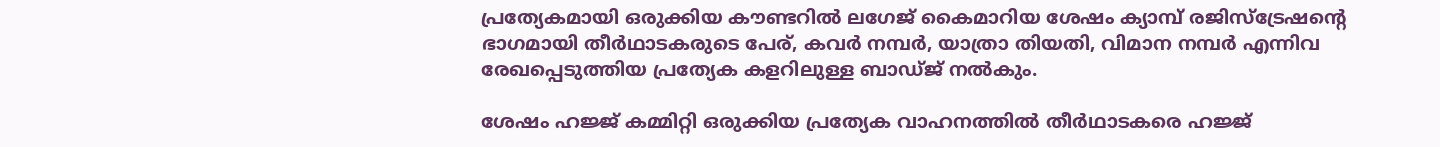പ്രത്യേകമായി ഒരുക്കിയ കൗണ്ടറിൽ ലഗേജ് കൈമാറിയ ശേഷം ക്യാമ്പ് രജിസ്ട്രേഷന്റെ ഭാഗമായി തീർഥാടകരുടെ പേര്, കവർ നമ്പർ, യാത്രാ തിയതി, വിമാന നമ്പർ എന്നിവ രേഖപ്പെടുത്തിയ പ്രത്യേക കളറിലുള്ള ബാഡ്‌ജ് നൽകും.

ശേഷം ഹജ്ജ് കമ്മിറ്റി ഒരുക്കിയ പ്രത്യേക വാഹനത്തിൽ തീർഥാടകരെ ഹജ്ജ്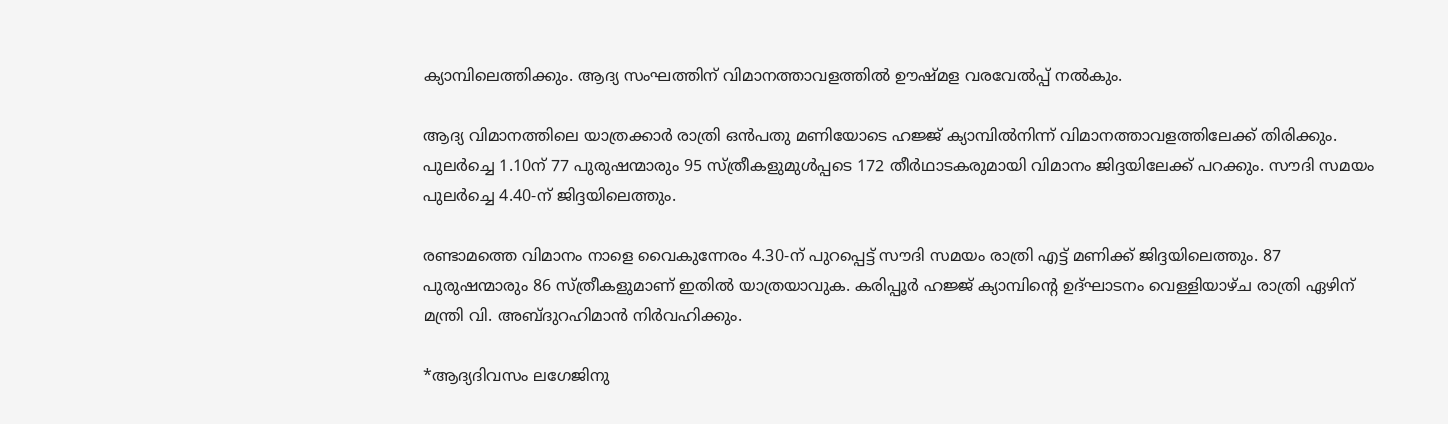ക്യാമ്പിലെത്തിക്കും. ആദ്യ സംഘത്തിന് വിമാനത്താവളത്തിൽ ഊഷ്‌മള വരവേൽപ്പ് നൽകും.

ആദ്യ വിമാനത്തിലെ യാത്രക്കാർ രാത്രി ഒൻപതു മണിയോടെ ഹജ്ജ് ക്യാമ്പിൽനിന്ന് വിമാനത്താവളത്തിലേക്ക് തിരിക്കും. പുലർച്ചെ 1.10ന് 77 പുരുഷന്മാരും 95 സ്ത്രീകളുമുൾപ്പടെ 172 തീർഥാടകരുമായി വിമാനം ജിദ്ദയിലേക്ക് പറക്കും. സൗദി സമയം പുലർച്ചെ 4.40-ന് ജിദ്ദയിലെത്തും.

രണ്ടാമത്തെ വിമാനം നാളെ വൈകുന്നേരം 4.30-ന് പുറപ്പെട്ട് സൗദി സമയം രാത്രി എട്ട് മണിക്ക് ജിദ്ദയിലെത്തും. 87 പുരുഷന്മാരും 86 സ്ത്രീകളുമാണ് ഇതിൽ യാത്രയാവുക. കരിപ്പൂർ ഹജ്ജ് ക്യാമ്പിന്റെ ഉദ്ഘാടനം വെള്ളിയാഴ്‌ച രാത്രി ഏഴിന് മന്ത്രി വി. അബ്ദുറഹിമാൻ നിർവഹിക്കും.

*ആദ്യദിവസം ലഗേജിനു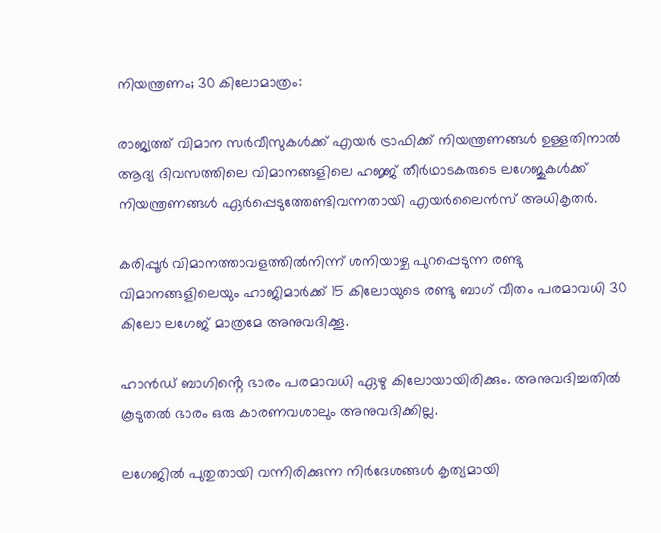നിയന്ത്രണം; 30 കിലോമാത്രം:

രാജ്യത്ത് വിമാന സർവീസുകൾക്ക് എയർ ട്രാഫിക്ക് നിയന്ത്രണങ്ങൾ ഉള്ളതിനാൽ ആദ്യ ദിവസത്തിലെ വിമാനങ്ങളിലെ ഹജ്ജ് തീർഥാടകരുടെ ലഗേജുകൾക്ക് നിയന്ത്രണങ്ങൾ ഏർപ്പെടുത്തേണ്ടിവന്നതായി എയർലൈൻസ് അധികൃതർ.

കരിപ്പൂർ വിമാനത്താവളത്തിൽനിന്ന് ശനിയാഴ്ച പുറപ്പെടുന്ന രണ്ടു വിമാനങ്ങളിലെയും ഹാജിമാർക്ക് 15 കിലോയുടെ രണ്ടു ബാഗ് വീതം പരമാവധി 30 കിലോ ലഗേജ് മാത്രമേ അനുവദിക്കൂ.

ഹാൻഡ് ബാഗിൻ്റെ ഭാരം പരമാവധി ഏഴു കിലോയായിരിക്കും. അനുവദിച്ചതിൽ കൂടുതൽ ഭാരം ഒരു കാരണവശാലും അനുവദിക്കില്ല.

ലഗേജിൽ പുതുതായി വന്നിരിക്കുന്ന നിർദേശങ്ങൾ കൃത്യമായി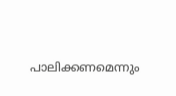പാലിക്കണമെന്നും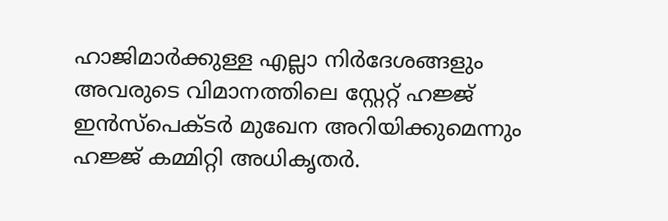ഹാജിമാർക്കുള്ള എല്ലാ നിർദേശങ്ങളും അവരുടെ വിമാനത്തിലെ സ്റ്റേറ്റ് ഹജ്ജ് ഇൻസ്പെക്ടർ മുഖേന അറിയിക്കുമെന്നും ഹജ്ജ് കമ്മിറ്റി അധികൃതർ.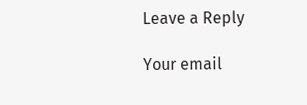Leave a Reply

Your email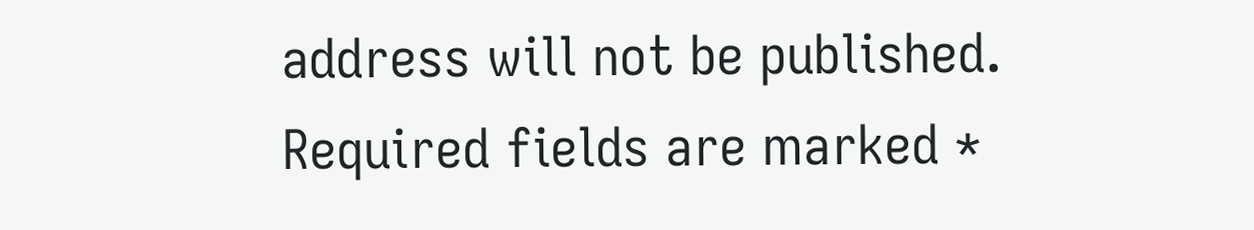address will not be published. Required fields are marked *